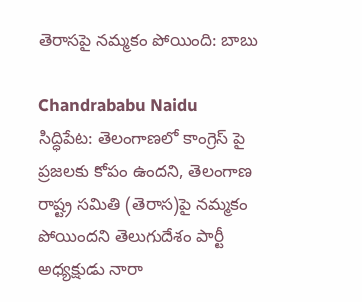తెరాసపై నమ్మకం పోయింది: బాబు

Chandrababu Naidu
సిద్ధిపేట: తెలంగాణలో కాంగ్రెస్ పై ప్రజలకు కోపం ఉందని, తెలంగాణ రాష్ట్ర సమితి (తెరాస)పై నమ్మకం పోయిందని తెలుగుదేశం పార్టీ అధ్యక్షుడు నారా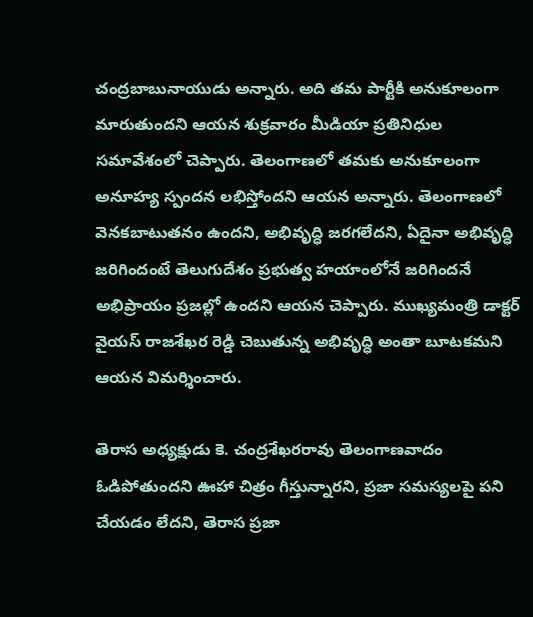చంద్రబాబునాయుడు అన్నారు. అది తమ పార్టీకి అనుకూలంగా మారుతుందని ఆయన శుక్రవారం మీడియా ప్రతినిధుల సమావేశంలో చెప్పారు. తెలంగాణలో తమకు అనుకూలంగా అనూహ్య స్పందన లభిస్తోందని ఆయన అన్నారు. తెలంగాణలో వెనకబాటుతనం ఉందని, అభివృద్ధి జరగలేదని, ఏదైనా అభివృద్ధి జరిగిందంటే తెలుగుదేశం ప్రభుత్వ హయాంలోనే జరిగిందనే అభిప్రాయం ప్రజల్లో ఉందని ఆయన చెప్పారు. ముఖ్యమంత్రి డాక్టర్ వైయస్ రాజశేఖర రెడ్డి చెబుతున్న అభివృద్ధి అంతా బూటకమని ఆయన విమర్శించారు.

తెరాస అధ్యక్షుడు కె. చంద్రశేఖరరావు తెలంగాణవాదం ఓడిపోతుందని ఊహా చిత్రం గీస్తున్నారని, ప్రజా సమస్యలపై పని చేయడం లేదని, తెరాస ప్రజా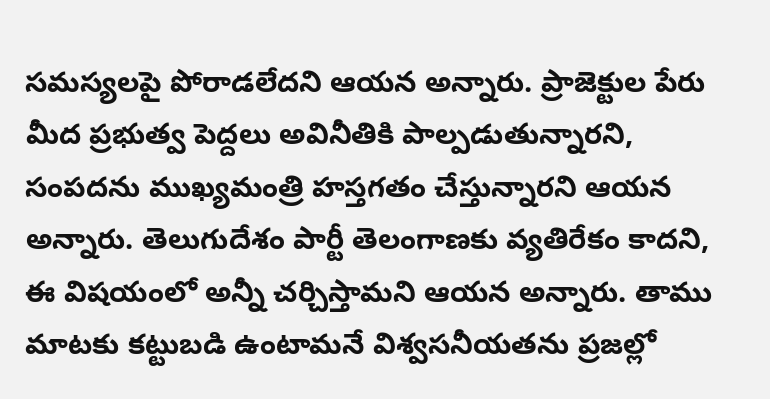సమస్యలపై పోరాడలేదని ఆయన అన్నారు. ప్రాజెక్టుల పేరు మీద ప్రభుత్వ పెద్దలు అవినీతికి పాల్పడుతున్నారని, సంపదను ముఖ్యమంత్రి హస్తగతం చేస్తున్నారని ఆయన అన్నారు. తెలుగుదేశం పార్టీ తెలంగాణకు వ్యతిరేకం కాదని, ఈ విషయంలో అన్నీ చర్చిస్తామని ఆయన అన్నారు. తాము మాటకు కట్టుబడి ఉంటామనే విశ్వసనీయతను ప్రజల్లో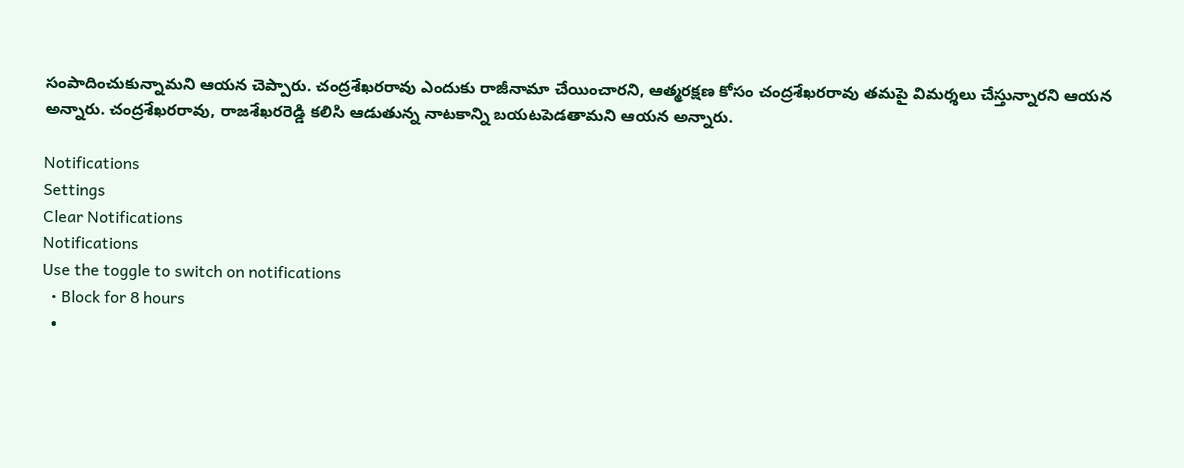సంపాదించుకున్నామని ఆయన చెప్పారు. చంద్రశేఖరరావు ఎందుకు రాజీనామా చేయించారని, ఆత్మరక్షణ కోసం చంద్రశేఖరరావు తమపై విమర్శలు చేస్తున్నారని ఆయన అన్నారు. చంద్రశేఖరరావు, రాజశేఖరరెడ్డి కలిసి ఆడుతున్న నాటకాన్ని బయటపెడతామని ఆయన అన్నారు.

Notifications
Settings
Clear Notifications
Notifications
Use the toggle to switch on notifications
  • Block for 8 hours
  •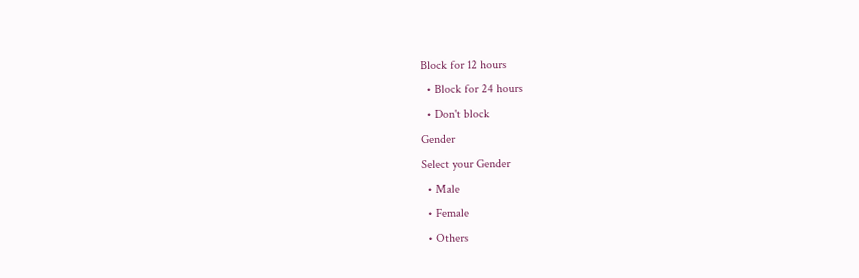Block for 12 hours
  • Block for 24 hours
  • Don't block
Gender
Select your Gender
  • Male
  • Female
  • Others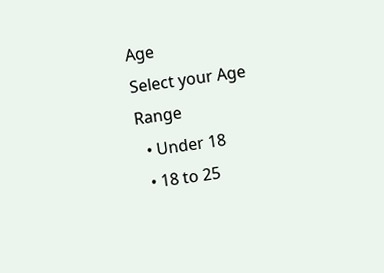Age
Select your Age Range
  • Under 18
  • 18 to 25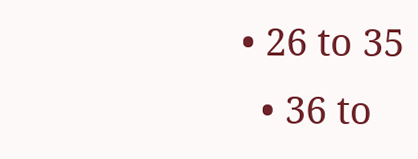• 26 to 35
  • 36 to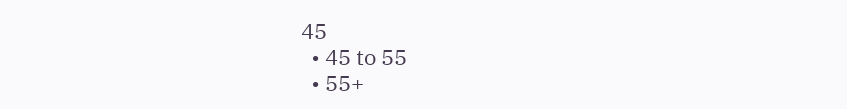45
  • 45 to 55
  • 55+